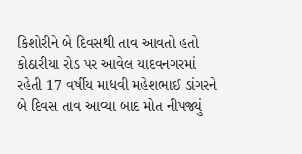કિશોરીને બે દિવસથી તાવ આવતો હતો
કોઠારીયા રોડ પર આવેલ યાદવનગરમાં રહેતી 17 વર્ષીય માધવી મહેશભાઈ ડાંગરને બે દિવસ તાવ આવ્યા બાદ મોત નીપજ્યું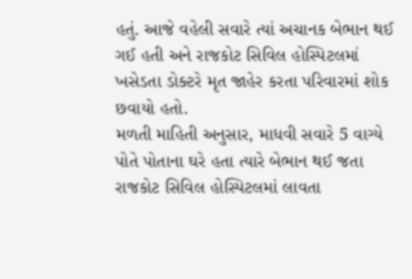હતું. આજે વહેલી સવારે ત્યાં અચાનક બેભાન થઈ ગઈ હતી અને રાજકોટ સિવિલ હોસ્પિટલમાં ખસેડતા ડોક્ટરે મૃત જાહેર કરતા પરિવારમાં શોક છવાયો હતો.
મળતી માહિતી અનુસાર, માધવી સવારે 5 વાગ્યે પોતે પોતાના ઘરે હતા ત્યારે બેભાન થઈ જતા રાજકોટ સિવિલ હોસ્પિટલમાં લાવતા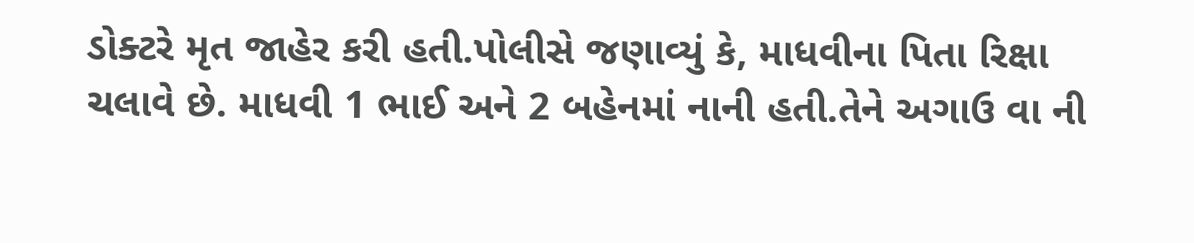ડોક્ટરે મૃત જાહેર કરી હતી.પોલીસે જણાવ્યું કે, માધવીના પિતા રિક્ષા ચલાવે છે. માધવી 1 ભાઈ અને 2 બહેનમાં નાની હતી.તેને અગાઉ વા ની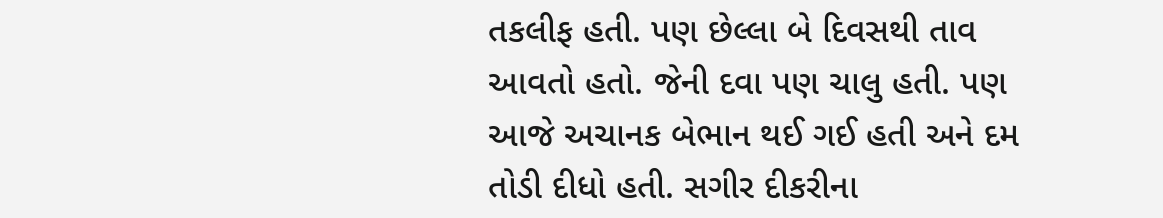તકલીફ હતી. પણ છેલ્લા બે દિવસથી તાવ આવતો હતો. જેની દવા પણ ચાલુ હતી. પણ આજે અચાનક બેભાન થઈ ગઈ હતી અને દમ તોડી દીધો હતી. સગીર દીકરીના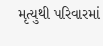મૃત્યુથી પરિવારમાં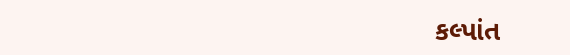કલ્પાંત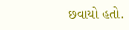છવાયો હતો.